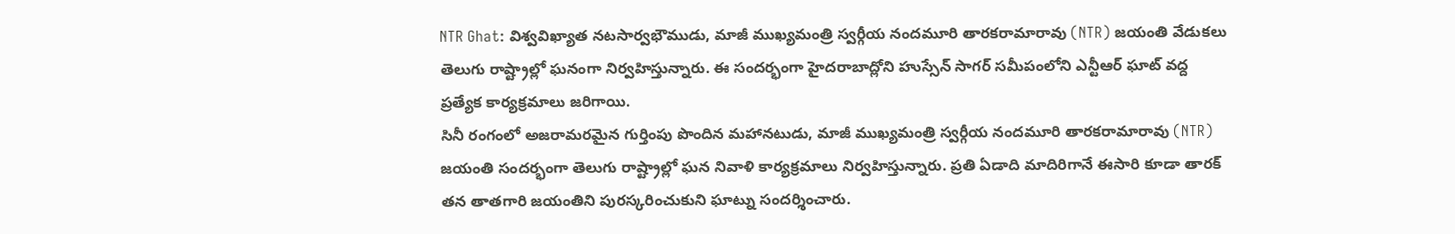NTR Ghat: విశ్వవిఖ్యాత నటసార్వభౌముడు, మాజీ ముఖ్యమంత్రి స్వర్గీయ నందమూరి తారకరామారావు (NTR) జయంతి వేడుకలు తెలుగు రాష్ట్రాల్లో ఘనంగా నిర్వహిస్తున్నారు. ఈ సందర్భంగా హైదరాబాద్లోని హుస్సేన్ సాగర్ సమీపంలోని ఎన్టీఆర్ ఘాట్ వద్ద ప్రత్యేక కార్యక్రమాలు జరిగాయి.
సినీ రంగంలో అజరామరమైన గుర్తింపు పొందిన మహానటుడు, మాజీ ముఖ్యమంత్రి స్వర్గీయ నందమూరి తారకరామారావు (NTR) జయంతి సందర్భంగా తెలుగు రాష్ట్రాల్లో ఘన నివాళి కార్యక్రమాలు నిర్వహిస్తున్నారు. ప్రతి ఏడాది మాదిరిగానే ఈసారి కూడా తారక్ తన తాతగారి జయంతిని పురస్కరించుకుని ఘాట్ను సందర్శించారు.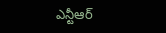ఎన్టీఆర్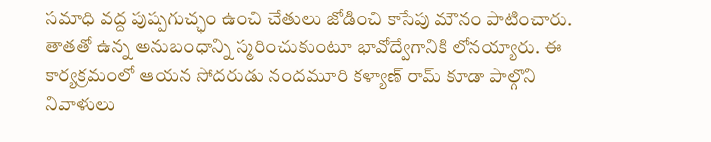సమాధి వద్ద పుష్పగుచ్ఛం ఉంచి చేతులు జోడించి కాసేపు మౌనం పాటించారు. తాతతో ఉన్న అనుబంధాన్ని స్మరించుకుంటూ భావోద్వేగానికి లోనయ్యారు. ఈ కార్యక్రమంలో ఆయన సోదరుడు నందమూరి కళ్యాణ్ రామ్ కూడా పాల్గొని నివాళులు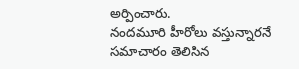అర్పించారు.
నందమూరి హీరోలు వస్తున్నారనే సమాచారం తెలిసిన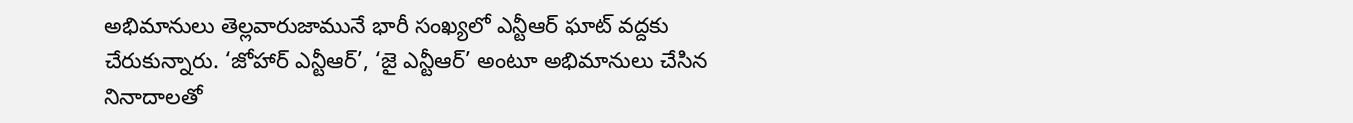అభిమానులు తెల్లవారుజామునే భారీ సంఖ్యలో ఎన్టీఆర్ ఘాట్ వద్దకు చేరుకున్నారు. ‘జోహార్ ఎన్టీఆర్’, ‘జై ఎన్టీఆర్’ అంటూ అభిమానులు చేసిన నినాదాలతో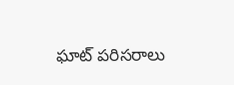ఘాట్ పరిసరాలు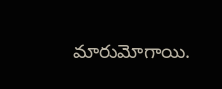మారుమోగాయి.